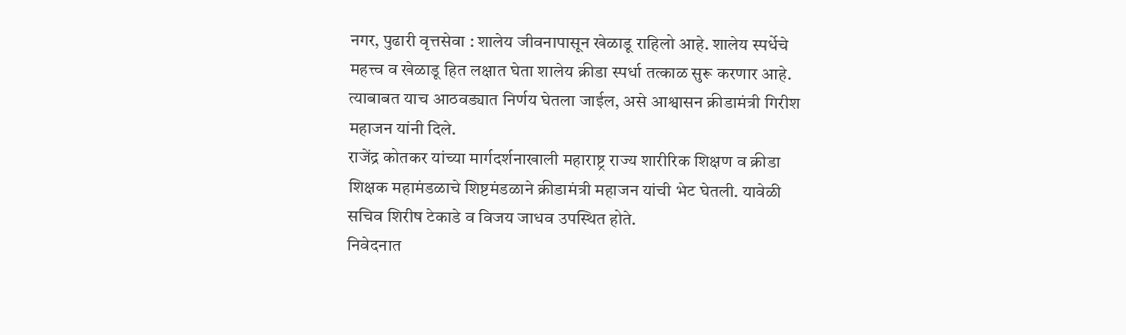नगर, पुढारी वृत्तसेवा : शालेय जीवनापासून खेळाडू राहिलो आहे. शालेय स्पर्धेचे महत्त्व व खेळाडू हित लक्षात घेता शालेय क्रीडा स्पर्धा तत्काळ सुरू करणार आहे. त्याबाबत याच आठवड्यात निर्णय घेतला जाईल, असे आश्वासन क्रीडामंत्री गिरीश महाजन यांनी दिले.
राजेंद्र कोतकर यांच्या मार्गदर्शनाखाली महाराष्ट्र राज्य शारीरिक शिक्षण व क्रीडा शिक्षक महामंडळाचे शिष्टमंडळाने क्रीडामंत्री महाजन यांची भेट घेतली. यावेळी सचिव शिरीष टेकाडे व विजय जाधव उपस्थित होते.
निवेदनात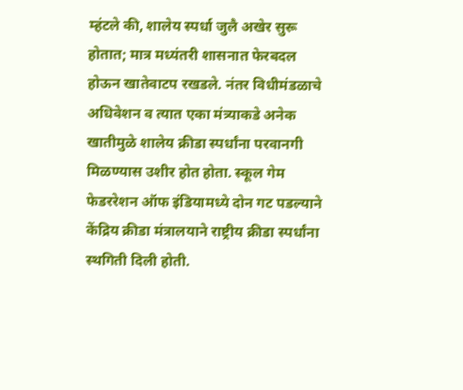म्हंटले की, शालेय स्पर्धा जुलै अखेर सुरू होतात; मात्र मध्यंतरी शासनात फेरबदल होऊन खातेवाटप रखडले. नंतर विधीमंडळाचे अधिवेशन व त्यात एका मंत्र्याकडे अनेक खातीमुळे शालेय क्रीडा स्पर्धांना परवानगी मिळण्यास उशीर होत होता. स्कूल गेम फेडररेशन ऑफ इंडियामध्ये दोन गट पडल्याने केंद्रिय क्रीडा मंत्रालयाने राष्ट्रीय क्रीडा स्पर्धांना स्थगिती दिली होती.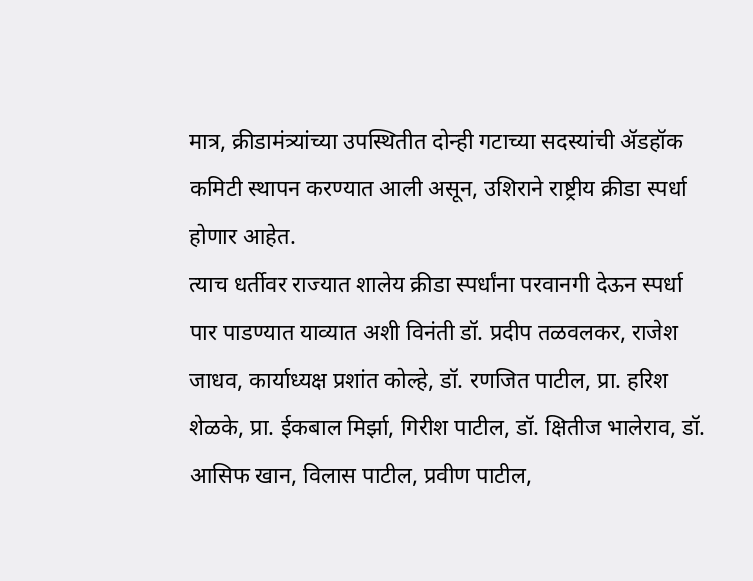मात्र, क्रीडामंत्र्यांच्या उपस्थितीत दोन्ही गटाच्या सदस्यांची ॲडहॉक कमिटी स्थापन करण्यात आली असून, उशिराने राष्ट्रीय क्रीडा स्पर्धा होणार आहेत.
त्याच धर्तीवर राज्यात शालेय क्रीडा स्पर्धांना परवानगी देऊन स्पर्धा पार पाडण्यात याव्यात अशी विनंती डॉ. प्रदीप तळवलकर, राजेश जाधव, कार्याध्यक्ष प्रशांत कोल्हे, डॉ. रणजित पाटील, प्रा. हरिश शेळके, प्रा. ईकबाल मिर्झा, गिरीश पाटील, डॉ. क्षितीज भालेराव, डॉ. आसिफ खान, विलास पाटील, प्रवीण पाटील,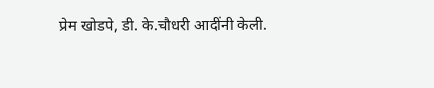प्रेम खोडपे, डी. के.चौधरी आदींनी केली.